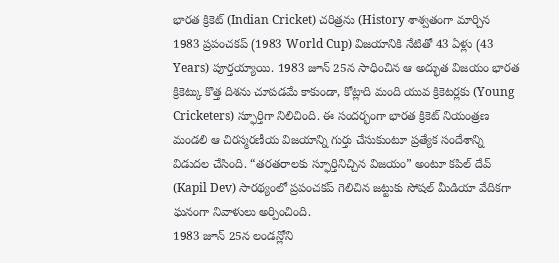భారత క్రికెట్ (Indian Cricket) చరిత్రను (History శాశ్వతంగా మార్చిన 1983 ప్రపంచకప్ (1983 World Cup) విజయానికి నేటితో 43 ఏళ్లు (43 Years) పూర్తయ్యాయి. 1983 జూన్ 25న సాధించిన ఆ అద్భుత విజయం భారత క్రికెట్కు కొత్త దిశను చూపడమే కాకుండా, కోట్లాది మంది యువ క్రికెటర్లకు (Young Cricketers) స్ఫూర్తిగా నిలిచింది. ఈ సందర్భంగా భారత క్రికెట్ నియంత్రణ మండలి ఆ చిరస్మరణీయ విజయాన్ని గుర్తు చేసుకుంటూ ప్రత్యేక సందేశాన్ని విడుదల చేసింది. “తరతరాలకు స్ఫూర్తినిచ్చిన విజయం” అంటూ కపిల్ దేవ్ (Kapil Dev) సారథ్యంలో ప్రపంచకప్ గెలిచిన జట్టుకు సోషల్ మీడియా వేదికగా ఘనంగా నివాళులు అర్పించింది.
1983 జూన్ 25న లండన్లోని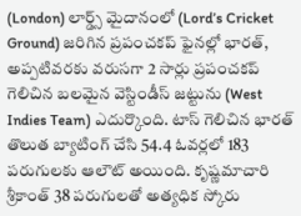(London) లార్డ్స్ మైదానంలో (Lord’s Cricket Ground) జరిగిన ప్రపంచకప్ ఫైనల్లో భారత్, అప్పటివరకు వరుసగా 2 సార్లు ప్రపంచకప్ గెలిచిన బలమైన వెస్టిండీస్ జట్టును (West Indies Team) ఎదుర్కొంది. టాస్ గెలిచిన భారత్ తొలుత బ్యాటింగ్ చేసి 54.4 ఓవర్లలో 183 పరుగులకు ఆలౌట్ అయింది. కృష్ణమాచారి శ్రీకాంత్ 38 పరుగులతో అత్యధిక స్కోరు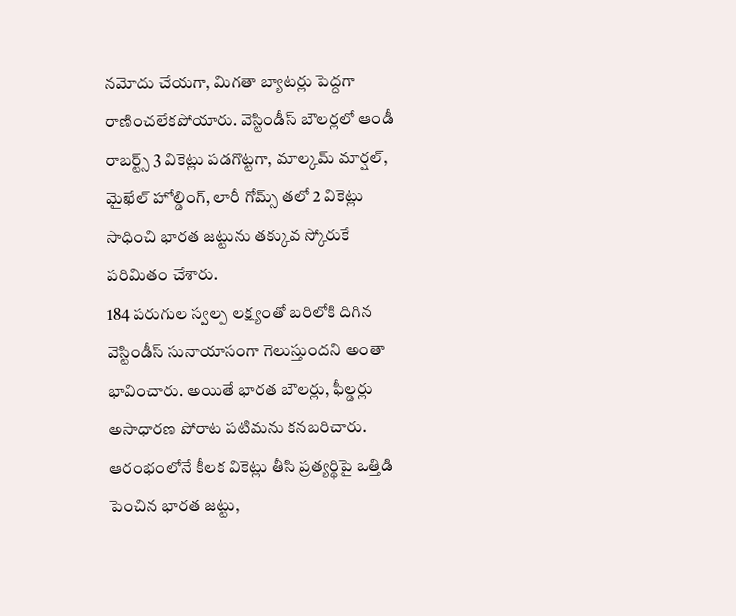నమోదు చేయగా, మిగతా బ్యాటర్లు పెద్దగా రాణించలేకపోయారు. వెస్టిండీస్ బౌలర్లలో ఆండీ రాబర్ట్స్ 3 వికెట్లు పడగొట్టగా, మాల్కమ్ మార్షల్, మైఖేల్ హోల్డింగ్, లారీ గోమ్స్ తలో 2 వికెట్లు సాధించి భారత జట్టును తక్కువ స్కోరుకే పరిమితం చేశారు.
184 పరుగుల స్వల్ప లక్ష్యంతో బరిలోకి దిగిన వెస్టిండీస్ సునాయాసంగా గెలుస్తుందని అంతా భావించారు. అయితే భారత బౌలర్లు, ఫీల్డర్లు అసాధారణ పోరాట పటిమను కనబరిచారు. ఆరంభంలోనే కీలక వికెట్లు తీసి ప్రత్యర్థిపై ఒత్తిడి పెంచిన భారత జట్టు,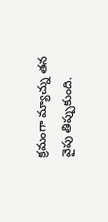క్రమంగా మ్యాచ్ను తన వైపు తిప్పుకుంది.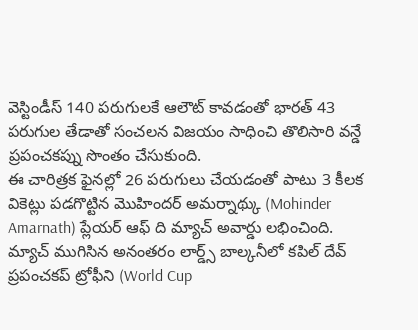వెస్టిండీస్ 140 పరుగులకే ఆలౌట్ కావడంతో భారత్ 43 పరుగుల తేడాతో సంచలన విజయం సాధించి తొలిసారి వన్డే ప్రపంచకప్ను సొంతం చేసుకుంది.
ఈ చారిత్రక ఫైనల్లో 26 పరుగులు చేయడంతో పాటు 3 కీలక వికెట్లు పడగొట్టిన మొహిందర్ అమర్నాథ్కు (Mohinder Amarnath) ప్లేయర్ ఆఫ్ ది మ్యాచ్ అవార్డు లభించింది. మ్యాచ్ ముగిసిన అనంతరం లార్డ్స్ బాల్కనీలో కపిల్ దేవ్ ప్రపంచకప్ ట్రోఫీని (World Cup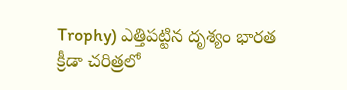Trophy) ఎత్తిపట్టిన దృశ్యం భారత క్రీడా చరిత్రలో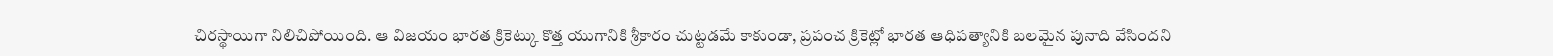చిరస్థాయిగా నిలిచిపోయింది. ఆ విజయం భారత క్రికెట్కు కొత్త యుగానికి శ్రీకారం చుట్టడమే కాకుండా, ప్రపంచ క్రికెట్లో భారత ఆధిపత్యానికి బలమైన పునాది వేసిందని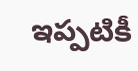ఇప్పటికీ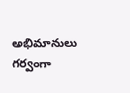అభిమానులు గర్వంగా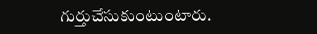గుర్తుచేసుకుంటుంటారు.